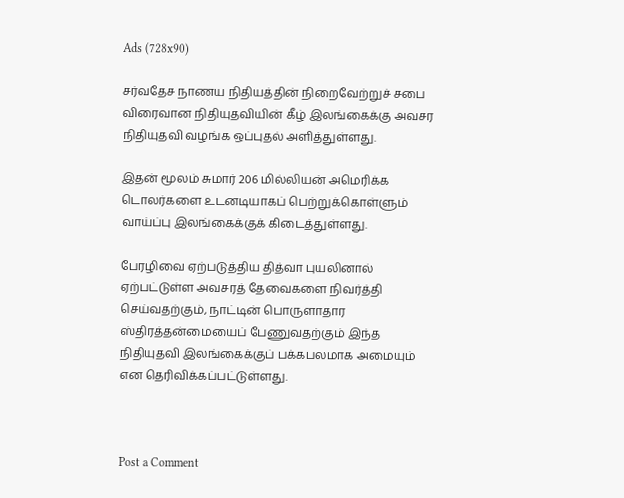Ads (728x90)

சர்வதேச நாணய நிதியத்தின் நிறைவேற்றுச் சபை விரைவான நிதியுதவியின் கீழ் இலங்கைக்கு அவசர நிதியுதவி வழங்க ஒப்புதல் அளித்துள்ளது.

இதன் மூலம் சுமார் 206 மில்லியன் அமெரிக்க டொலர்களை உடனடியாகப் பெற்றுக்கொள்ளும் வாய்ப்பு இலங்கைக்குக் கிடைத்துள்ளது.

பேரழிவை ஏற்படுத்திய தித்வா புயலினால் ஏற்பட்டுள்ள அவசரத் தேவைகளை நிவர்த்தி செய்வதற்கும், நாட்டின் பொருளாதார ஸ்திரத்தன்மையைப் பேணுவதற்கும் இந்த நிதியுதவி இலங்கைக்குப் பக்கபலமாக அமையும் என தெரிவிக்கப்பட்டுள்ளது.



Post a Comment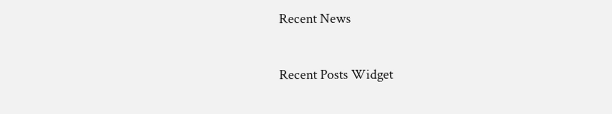Recent News

Recent Posts Widget